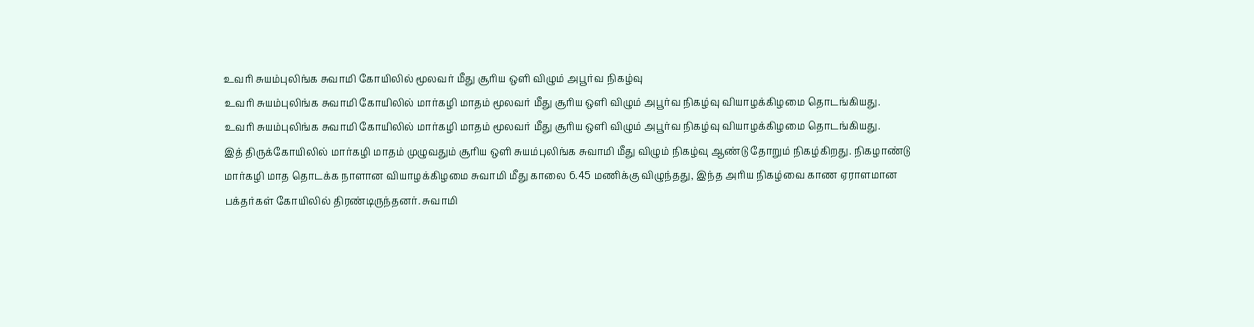உவரி சுயம்புலிங்க சுவாமி கோயிலில் மூலவர் மீது சூரிய ஒளி விழும் அபூர்வ நிகழ்வு
உவரி சுயம்புலிங்க சுவாமி கோயிலில் மார்கழி மாதம் மூலவர் மீது சூரிய ஒளி விழும் அபூர்வ நிகழ்வு வியாழக்கிழமை தொடங்கியது.
உவரி சுயம்புலிங்க சுவாமி கோயிலில் மார்கழி மாதம் மூலவர் மீது சூரிய ஒளி விழும் அபூர்வ நிகழ்வு வியாழக்கிழமை தொடங்கியது.
இத் திருக்கோயிலில் மார்கழி மாதம் முழுவதும் சூரிய ஒளி சுயம்புலிங்க சுவாமி மீது விழும் நிகழ்வு ஆண்டு தோறும் நிகழ்கிறது. நிகழாண்டு மார்கழி மாத தொடக்க நாளான வியாழக்கிழமை சுவாமி மீது காலை 6.45 மணிக்கு விழுந்தது, இந்த அரிய நிகழ்வை காண ஏராளமான பக்தர்கள் கோயிலில் திரண்டிருந்தனர். சுவாமி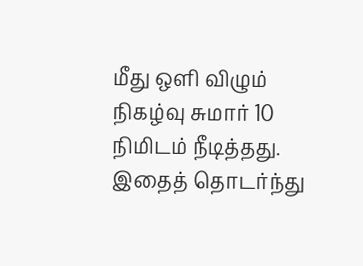மீது ஒளி விழும் நிகழ்வு சுமார் 10 நிமிடம் நீடித்தது. இதைத் தொடர்ந்து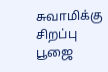சுவாமிக்கு சிறப்பு பூஜை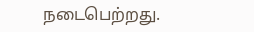நடைபெற்றது.